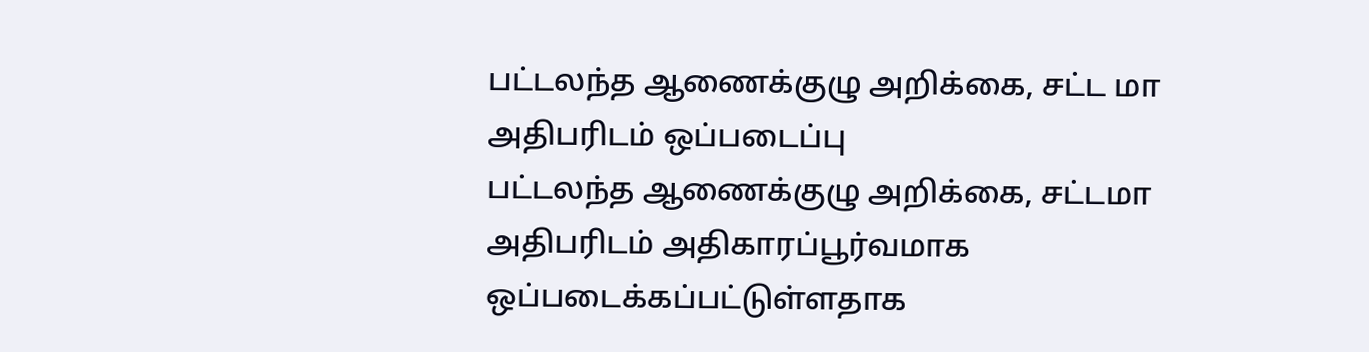பட்டலந்த ஆணைக்குழு அறிக்கை, சட்ட மா அதிபரிடம் ஒப்படைப்பு
பட்டலந்த ஆணைக்குழு அறிக்கை, சட்டமா அதிபரிடம் அதிகாரப்பூர்வமாக ஒப்படைக்கப்பட்டுள்ளதாக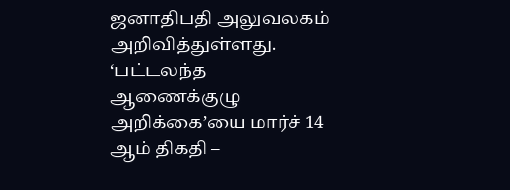ஜனாதிபதி அலுவலகம் அறிவித்துள்ளது. ‘பட்டலந்த ஆணைக்குழு அறிக்கை’யை மார்ச் 14 ஆம் திகதி –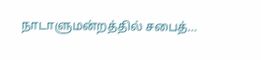நாடாளுமன்றத்தில் சபைத்…